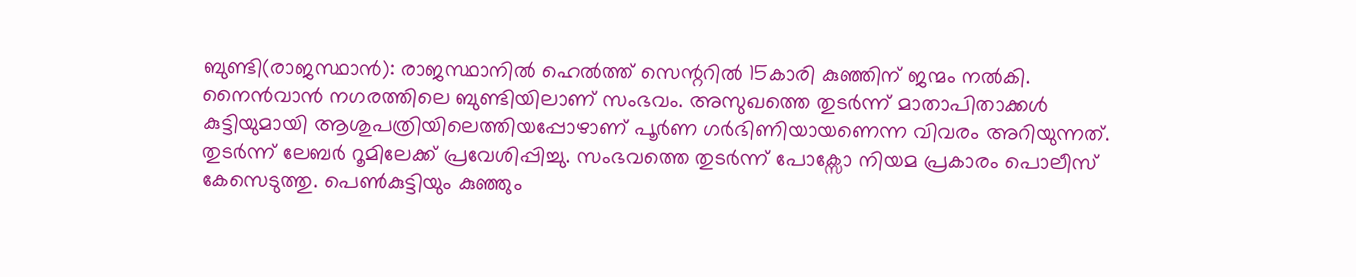ബുണ്ടി(രാജസ്ഥാൻ): രാജസ്ഥാനിൽ ഹെൽത്ത് സെന്ററിൽ 15കാരി കുഞ്ഞിന് ജന്മം നൽകി. നൈൻവാൻ നഗരത്തിലെ ബുണ്ടിയിലാണ് സംഭവം. അസുഖത്തെ തുടർന്ന് മാതാപിതാക്കൾ കുട്ടിയുമായി ആശുപത്രിയിലെത്തിയപ്പോഴാണ് പൂർണ ഗർഭിണിയായണെന്ന വിവരം അറിയുന്നത്. തുടർന്ന് ലേബർ റൂമിലേക്ക് പ്രവേശിപ്പിച്ചു. സംഭവത്തെ തുടർന്ന് പോക്സോ നിയമ പ്രകാരം പൊലീസ് കേസെടുത്തു. പെൺകുട്ടിയും കുഞ്ഞും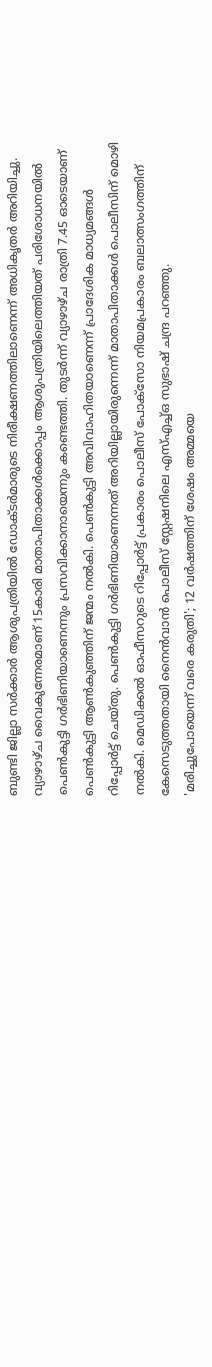ബുണ്ടി ജില്ലാ സർക്കാർ ആശുപത്രിയിൽ ഡോക്ടർമാരുടെ നിരീക്ഷണത്തിലാണെന്ന് അധികൃതർ അറിയിച്ചു.
വ്യാഴാഴ്ച വൈകുന്നേരമാണ് 15കാരി മാതാപിതാക്കൾക്കൊപ്പം ആശുപത്രിയിലെത്തിയത് പരിശോധനയിൽ പെൺകുട്ടി ഗർഭിണിയാണെന്നും പ്രസവിക്കാനായെന്നും കണ്ടെത്തി. തുടർന്ന് വ്യാഴാഴ്ച രാത്രി 7.45 ഓടെയാണ് പെൺകുട്ടി ആൺകുഞ്ഞിന് ജന്മം നൽകി. പെൺകുട്ടി അവിവാഹിതയാണെന്ന് പ്രാദേശിക മാധ്യമങ്ങൾ റിപ്പോർട്ട് ചെയ്തു. പെൺകുട്ടി ഗർഭിണിയാണെന്നത് അറിയില്ലായിരുന്നെന്ന് മാതാപിതാക്കൾ പൊലീസിന് മൊഴി നൽകി. മെഡിക്കൽ ഓഫീസറുടെ റിപ്പോർട്ട് പ്രകാരം പൊലീസ് പോക്സോ നിയമപ്രകാരം ബലാത്സംഗത്തിന് കേസെടുത്തതായി നൈൻവാൻ പൊലീസ് സ്റ്റേഷനിലെ എസ്എച്ച്ഒ സുഭാഷ് ചന്ദ്ര പറഞ്ഞു.
'മരിച്ചുപോയെന്ന് വരെ കരുതി'; 12 വർഷത്തിന് ശേഷം അമ്മയെ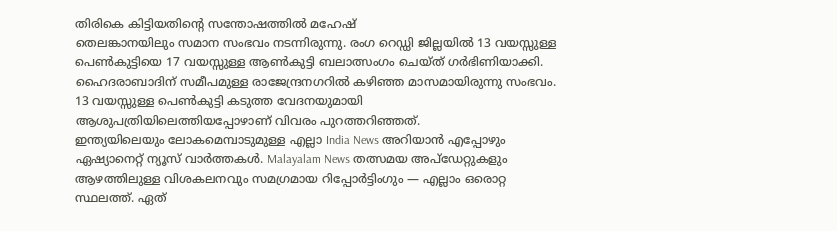തിരികെ കിട്ടിയതിന്റെ സന്തോഷത്തിൽ മഹേഷ്
തെലങ്കാനയിലും സമാന സംഭവം നടന്നിരുന്നു. രംഗ റെഡ്ഡി ജില്ലയിൽ 13 വയസ്സുള്ള പെൺകുട്ടിയെ 17 വയസ്സുള്ള ആൺകുട്ടി ബലാത്സംഗം ചെയ്ത് ഗർഭിണിയാക്കി. ഹൈദരാബാദിന് സമീപമുള്ള രാജേന്ദ്രനഗറിൽ കഴിഞ്ഞ മാസമായിരുന്നു സംഭവം. 13 വയസ്സുള്ള പെൺകുട്ടി കടുത്ത വേദനയുമായി ആശുപത്രിയിലെത്തിയപ്പോഴാണ് വിവരം പുറത്തറിഞ്ഞത്.
ഇന്ത്യയിലെയും ലോകമെമ്പാടുമുള്ള എല്ലാ India News അറിയാൻ എപ്പോഴും ഏഷ്യാനെറ്റ് ന്യൂസ് വാർത്തകൾ. Malayalam News തത്സമയ അപ്ഡേറ്റുകളും ആഴത്തിലുള്ള വിശകലനവും സമഗ്രമായ റിപ്പോർട്ടിംഗും — എല്ലാം ഒരൊറ്റ സ്ഥലത്ത്. ഏത്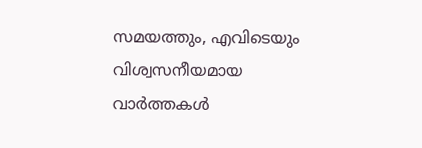സമയത്തും, എവിടെയും വിശ്വസനീയമായ വാർത്തകൾ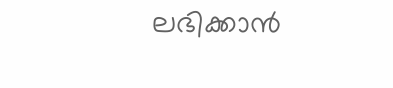ലഭിക്കാൻ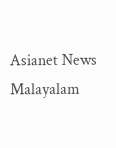Asianet News Malayalam